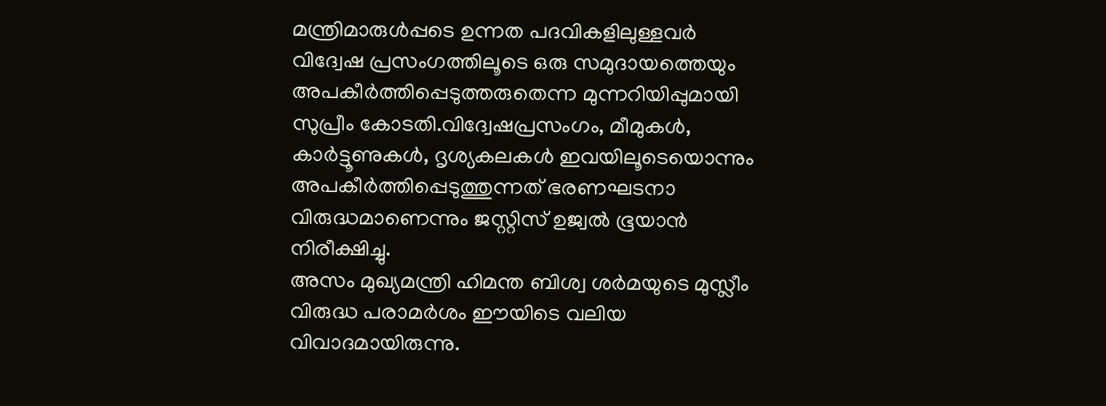മന്ത്രിമാരുൾപ്പടെ ഉന്നത പദവികളിലുള്ളവർ വിദ്വേഷ പ്രസംഗത്തിലൂടെ ഒരു സമുദായത്തെയും അപകീർത്തിപ്പെടുത്തരുതെന്ന മുന്നറിയിപ്പുമായി സുപ്രീം കോടതി.വിദ്വേഷപ്രസംഗം, മീമുകൾ, കാർട്ടൂണുകൾ, ദൃശ്യകലകൾ ഇവയിലൂടെയൊന്നും അപകീർത്തിപ്പെടുത്തുന്നത് ഭരണഘടനാ വിരുദ്ധമാണെന്നും ജസ്റ്റിസ് ഉജ്വൽ ഭൂയാൻ നിരീക്ഷിച്ചു.
അസം മുഖ്യമന്ത്രി ഹിമന്ത ബിശ്വ ശർമയുടെ മുസ്ലീം വിരുദ്ധ പരാമർശം ഈയിടെ വലിയ വിവാദമായിരുന്നു.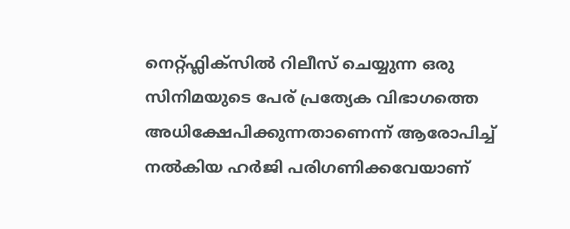നെറ്റ്ഫ്ലിക്സിൽ റിലീസ് ചെയ്യുന്ന ഒരു സിനിമയുടെ പേര് പ്രത്യേക വിഭാഗത്തെ അധിക്ഷേപിക്കുന്നതാണെന്ന് ആരോപിച്ച് നൽകിയ ഹർജി പരിഗണിക്കവേയാണ്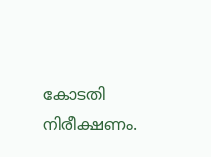കോടതി നിരീക്ഷണം.